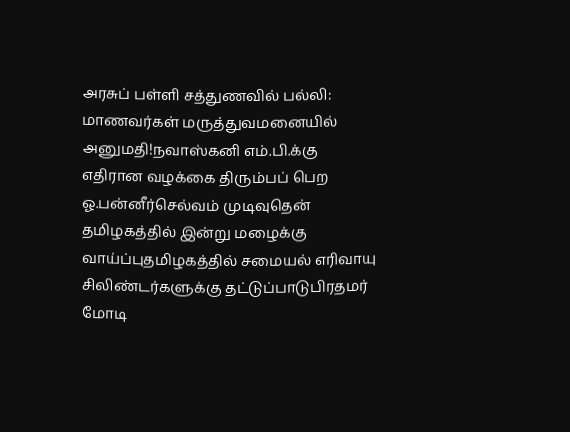அரசுப் பள்ளி சத்துணவில் பல்லி: மாணவர்கள் மருத்துவமனையில் அனுமதி!நவாஸ்கனி எம்.பி.க்கு எதிரான வழக்கை திரும்பப் பெற ஓ.பன்னீர்செல்வம் முடிவுதென் தமிழகத்தில் இன்று மழைக்கு வாய்ப்புதமிழகத்தில் சமையல் எரிவாயு சிலிண்டர்களுக்கு தட்டுப்பாடுபிரதமர் மோடி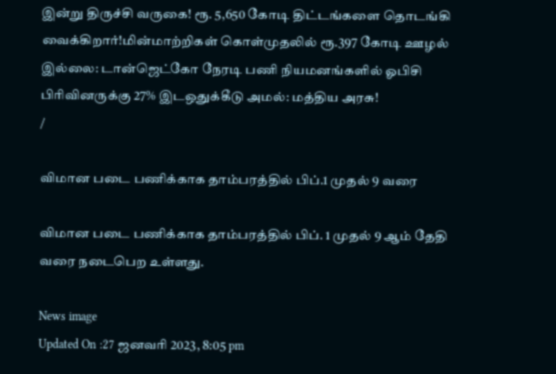இன்று திருச்சி வருகை! ரூ. 5,650 கோடி திட்டங்களை தொடங்கி வைக்கிறார்!மின்மாற்றிகள் கொள்முதலில் ரூ.397 கோடி ஊழல் இல்லை: டான்ஜெட்கோ நேரடி பணி நியமனங்களில் ஓபிசி பிரிவினருக்கு 27% இடஒதுக்கீடு அமல்: மத்திய அரசு!
/

விமான படை பணிக்காக தாம்பரத்தில் பிப்.1 முதல் 9 வரை

விமான படை பணிக்காக தாம்பரத்தில் பிப். 1 முதல் 9 ஆம் தேதி வரை நடைபெற உள்ளது.

News image
Updated On :27 ஜனவரி 2023, 8:05 pm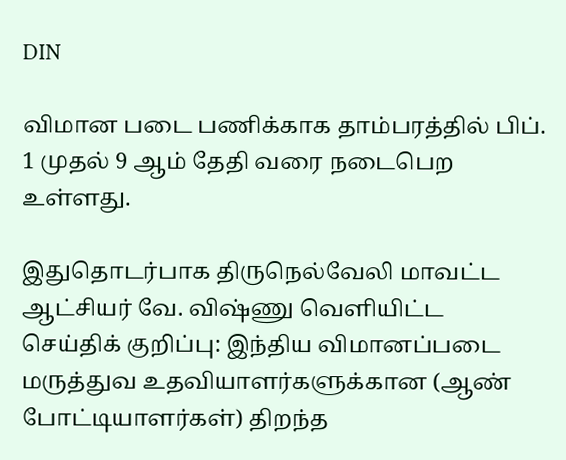DIN

விமான படை பணிக்காக தாம்பரத்தில் பிப். 1 முதல் 9 ஆம் தேதி வரை நடைபெற உள்ளது.

இதுதொடர்பாக திருநெல்வேலி மாவட்ட ஆட்சியர் வே. விஷ்ணு வெளியிட்ட செய்திக் குறிப்பு: இந்திய விமானப்படை மருத்துவ உதவியாளர்களுக்கான (ஆண் போட்டியாளர்கள்) திறந்த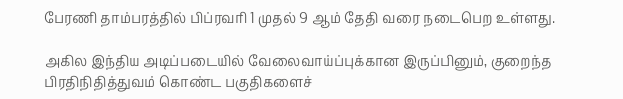பேரணி தாம்பரத்தில் பிப்ரவரி 1 முதல் 9 ஆம் தேதி வரை நடைபெற உள்ளது.

அகில இந்திய அடிப்படையில் வேலைவாய்ப்புக்கான இருப்பினும், குறைந்த பிரதிநிதித்துவம் கொண்ட பகுதிகளைச்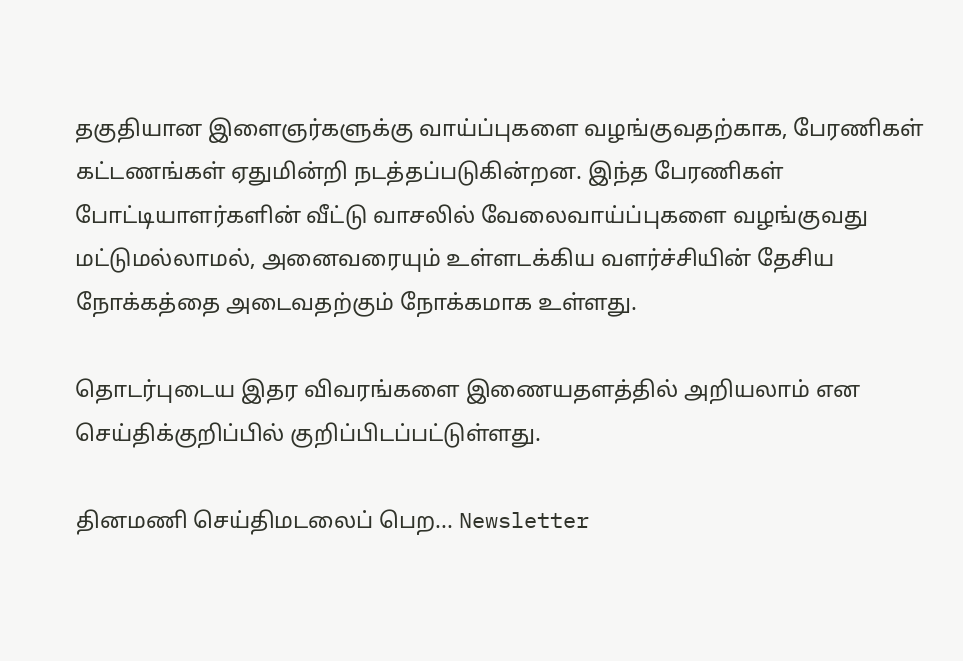தகுதியான இளைஞர்களுக்கு வாய்ப்புகளை வழங்குவதற்காக, பேரணிகள் கட்டணங்கள் ஏதுமின்றி நடத்தப்படுகின்றன. இந்த பேரணிகள் போட்டியாளர்களின் வீட்டு வாசலில் வேலைவாய்ப்புகளை வழங்குவது மட்டுமல்லாமல், அனைவரையும் உள்ளடக்கிய வளர்ச்சியின் தேசிய நோக்கத்தை அடைவதற்கும் நோக்கமாக உள்ளது.

தொடர்புடைய இதர விவரங்களை இணையதளத்தில் அறியலாம் என செய்திக்குறிப்பில் குறிப்பிடப்பட்டுள்ளது.

தினமணி செய்திமடலைப் பெற... Newsletter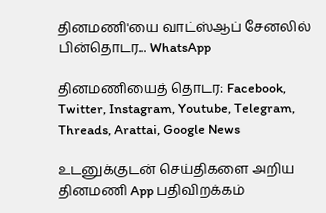தினமணி'யை வாட்ஸ்ஆப் சேனலில் பின்தொடர... WhatsApp

தினமணியைத் தொடர: Facebook, Twitter, Instagram, Youtube, Telegram, Threads, Arattai, Google News

உடனுக்குடன் செய்திகளை அறிய தினமணி App பதிவிறக்கம்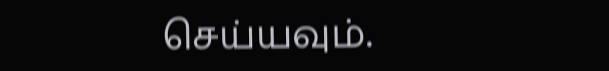செய்யவும்.